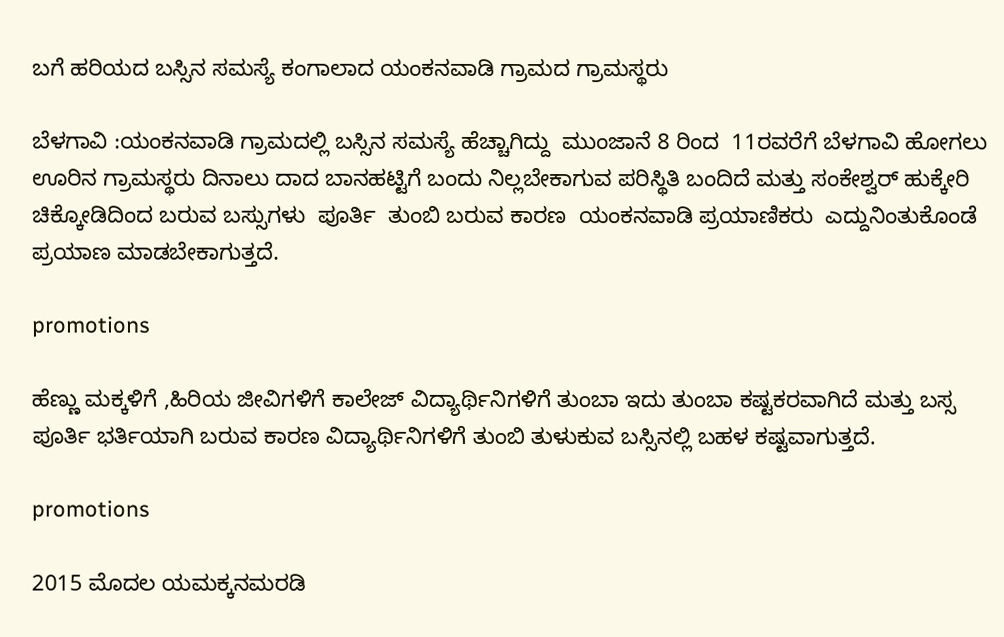ಬಗೆ ಹರಿಯದ ಬಸ್ಸಿನ ಸಮಸ್ಯೆ ಕಂಗಾಲಾದ ಯಂಕನವಾಡಿ ಗ್ರಾಮದ ಗ್ರಾಮಸ್ಥರು

ಬೆಳಗಾವಿ :ಯಂಕನವಾಡಿ ಗ್ರಾಮದಲ್ಲಿ ಬಸ್ಸಿನ ಸಮಸ್ಯೆ ಹೆಚ್ಚಾಗಿದ್ದು  ಮುಂಜಾನೆ 8 ರಿಂದ  11ರವರೆಗೆ ಬೆಳಗಾವಿ ಹೋಗಲು ಊರಿನ ಗ್ರಾಮಸ್ಥರು ದಿನಾಲು ದಾದ ಬಾನಹಟ್ಟಿಗೆ ಬಂದು ನಿಲ್ಲಬೇಕಾಗುವ ಪರಿಸ್ಥಿತಿ ಬಂದಿದೆ ಮತ್ತು ಸಂಕೇಶ್ವರ್ ಹುಕ್ಕೇರಿ ಚಿಕ್ಕೋಡಿದಿಂದ ಬರುವ ಬಸ್ಸುಗಳು  ಪೂರ್ತಿ  ತುಂಬಿ ಬರುವ ಕಾರಣ  ಯಂಕನವಾಡಿ ಪ್ರಯಾಣಿಕರು  ಎದ್ದುನಿಂತುಕೊಂಡೆ ಪ್ರಯಾಣ ಮಾಡಬೇಕಾಗುತ್ತದೆ.

promotions

ಹೆಣ್ಣು ಮಕ್ಕಳಿಗೆ ,ಹಿರಿಯ ಜೀವಿಗಳಿಗೆ ಕಾಲೇಜ್ ವಿದ್ಯಾರ್ಥಿನಿಗಳಿಗೆ ತುಂಬಾ ಇದು ತುಂಬಾ ಕಷ್ಟಕರವಾಗಿದೆ ಮತ್ತು ಬಸ್ಸ ಪೂರ್ತಿ ಭರ್ತಿಯಾಗಿ ಬರುವ ಕಾರಣ ವಿದ್ಯಾರ್ಥಿನಿಗಳಿಗೆ ತುಂಬಿ ತುಳುಕುವ ಬಸ್ಸಿನಲ್ಲಿ ಬಹಳ ಕಷ್ಟವಾಗುತ್ತದೆ.

promotions

2015 ಮೊದಲ ಯಮಕ್ಕನಮರಡಿ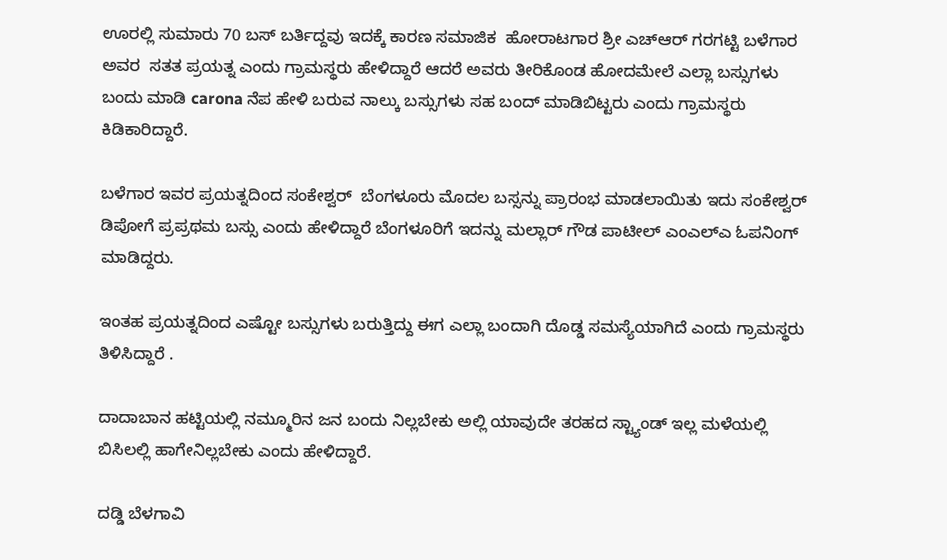ಊರಲ್ಲಿ ಸುಮಾರು 70 ಬಸ್ ಬರ್ತಿದ್ದವು ಇದಕ್ಕೆ ಕಾರಣ ಸಮಾಜಿಕ  ಹೋರಾಟಗಾರ ಶ್ರೀ ಎಚ್ಆರ್ ಗರಗಟ್ಟಿ ಬಳೆಗಾರ ಅವರ  ಸತತ ಪ್ರಯತ್ನ ಎಂದು ಗ್ರಾಮಸ್ಥರು ಹೇಳಿದ್ದಾರೆ ಆದರೆ ಅವರು ತೀರಿಕೊಂಡ ಹೋದಮೇಲೆ ಎಲ್ಲಾ ಬಸ್ಸುಗಳು ಬಂದು ಮಾಡಿ carona ನೆಪ ಹೇಳಿ ಬರುವ ನಾಲ್ಕು ಬಸ್ಸುಗಳು ಸಹ ಬಂದ್ ಮಾಡಿಬಿಟ್ಟರು ಎಂದು ಗ್ರಾಮಸ್ಥರು ಕಿಡಿಕಾರಿದ್ದಾರೆ.

ಬಳೆಗಾರ ಇವರ ಪ್ರಯತ್ನದಿಂದ ಸಂಕೇಶ್ವರ್  ಬೆಂಗಳೂರು ಮೊದಲ ಬಸ್ಸನ್ನು ಪ್ರಾರಂಭ ಮಾಡಲಾಯಿತು ಇದು ಸಂಕೇಶ್ವರ್ ಡಿಪೋಗೆ ಪ್ರಪ್ರಥಮ ಬಸ್ಸು ಎಂದು ಹೇಳಿದ್ದಾರೆ ಬೆಂಗಳೂರಿಗೆ ಇದನ್ನು ಮಲ್ಲಾರ್ ಗೌಡ ಪಾಟೀಲ್ ಎಂಎಲ್ಎ ಓಪನಿಂಗ್ ಮಾಡಿದ್ದರು.

ಇಂತಹ ಪ್ರಯತ್ನದಿಂದ ಎಷ್ಟೋ ಬಸ್ಸುಗಳು ಬರುತ್ತಿದ್ದು ಈಗ ಎಲ್ಲಾ ಬಂದಾಗಿ ದೊಡ್ಡ ಸಮಸ್ಯೆಯಾಗಿದೆ ಎಂದು ಗ್ರಾಮಸ್ಥರು ತಿಳಿಸಿದ್ದಾರೆ .

ದಾದಾಬಾನ ಹಟ್ಟಿಯಲ್ಲಿ ನಮ್ಮೂರಿನ ಜನ ಬಂದು ನಿಲ್ಲಬೇಕು ಅಲ್ಲಿ ಯಾವುದೇ ತರಹದ ಸ್ಟ್ಯಾಂಡ್ ಇಲ್ಲ ಮಳೆಯಲ್ಲಿ ಬಿಸಿಲಲ್ಲಿ ಹಾಗೇನಿಲ್ಲಬೇಕು ಎಂದು ಹೇಳಿದ್ದಾರೆ.

ದಡ್ಡಿ ಬೆಳಗಾವಿ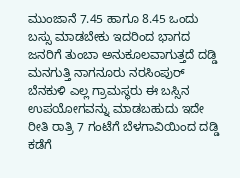ಮುಂಜಾನೆ 7.45 ಹಾಗೂ 8.45 ಒಂದು ಬಸ್ಸು ಮಾಡಬೇಕು ಇದರಿಂದ ಭಾಗದ ಜನರಿಗೆ ತುಂಬಾ ಅನುಕೂಲವಾಗುತ್ತದೆ ದಡ್ಡಿ ಮನಗುತ್ತಿ ನಾಗನೂರು ನರಸಿಂಪುರ್ ಬೆನಕುಳಿ ಎಲ್ಲ ಗ್ರಾಮಸ್ಥರು ಈ ಬಸ್ಸಿನ ಉಪಯೋಗವನ್ನು ಮಾಡಬಹುದು ಇದೇ ರೀತಿ ರಾತ್ರಿ 7 ಗಂಟೆಗೆ ಬೆಳಗಾವಿಯಿಂದ ದಡ್ಡಿ  ಕಡೆಗೆ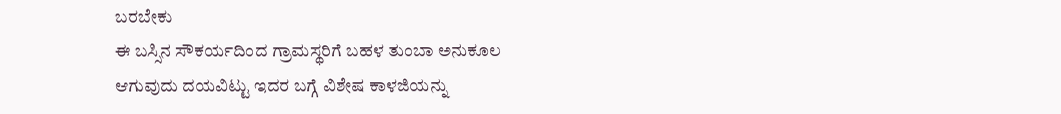ಬರಬೇಕು
ಈ ಬಸ್ಸಿನ ಸೌಕರ್ಯದಿಂದ ಗ್ರಾಮಸ್ಥರಿಗೆ ಬಹಳ ತುಂಬಾ ಅನುಕೂಲ ಆಗುವುದು ದಯವಿಟ್ಟು ಇದರ ಬಗ್ಗೆ ವಿಶೇಷ ಕಾಳಜಿಯನ್ನು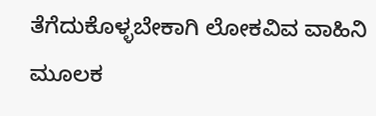ತೆಗೆದುಕೊಳ್ಳಬೇಕಾಗಿ ಲೋಕವಿವ ವಾಹಿನಿ ಮೂಲಕ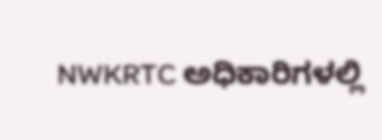NWKRTC ಅಧಿಕಾರಿಗಳಲ್ಲಿ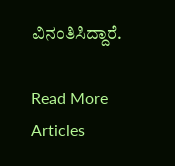ವಿನಂತಿಸಿದ್ದಾರೆ.

Read More Articles